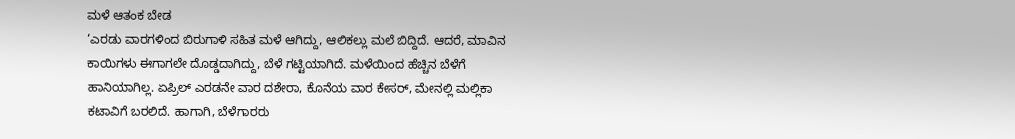ಮಳೆ ಆತಂಕ ಬೇಡ
‘ಎರಡು ವಾರಗಳಿಂದ ಬಿರುಗಾಳಿ ಸಹಿತ ಮಳೆ ಆಗಿದ್ದು, ಆಲಿಕಲ್ಲು ಮಲೆ ಬಿದ್ದಿದೆ. ಆದರೆ, ಮಾವಿನ ಕಾಯಿಗಳು ಈಗಾಗಲೇ ದೊಡ್ಡದಾಗಿದ್ದು, ಬೆಳೆ ಗಟ್ಟಿಯಾಗಿದೆ. ಮಳೆಯಿಂದ ಹೆಚ್ಚಿನ ಬೆಳೆಗೆ ಹಾನಿಯಾಗಿಲ್ಲ. ಏಪ್ರಿಲ್ ಎರಡನೇ ವಾರ ದಶೇರಾ, ಕೊನೆಯ ವಾರ ಕೇಸರ್, ಮೇನಲ್ಲಿ ಮಲ್ಲಿಕಾ ಕಟಾವಿಗೆ ಬರಲಿದೆ. ಹಾಗಾಗಿ, ಬೆಳೆಗಾರರು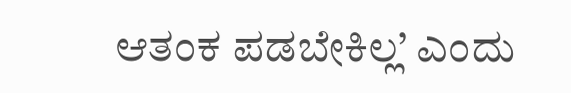ಆತಂಕ ಪಡಬೇಕಿಲ್ಲ’ ಎಂದು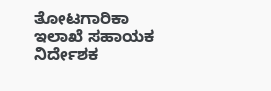ತೋಟಗಾರಿಕಾ ಇಲಾಖೆ ಸಹಾಯಕ ನಿರ್ದೇಶಕ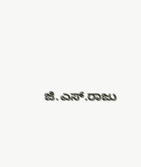ಜಿ.ಎಸ್.ರಾಜು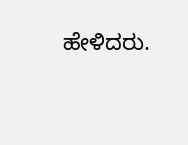ಹೇಳಿದರು.